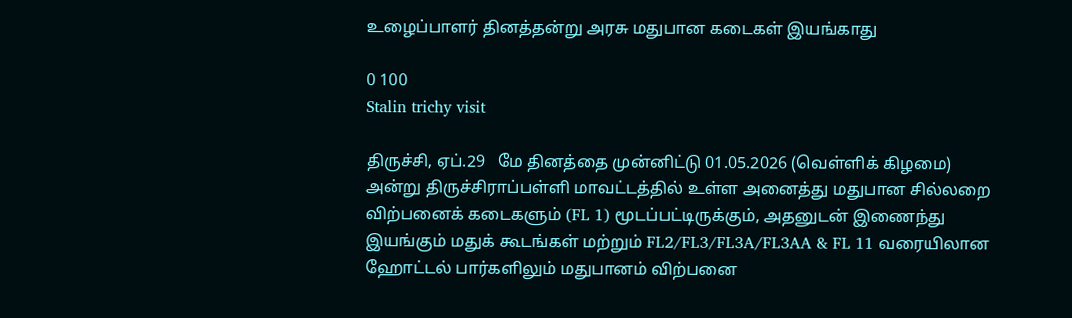உழைப்பாளர் தினத்தன்று அரசு மதுபான கடைகள் இயங்காது

0 100
Stalin trichy visit

திருச்சி, ஏப்.29   மே தினத்தை முன்னிட்டு 01.05.2026 (வெள்ளிக் கிழமை) அன்று திருச்சிராப்பள்ளி மாவட்டத்தில் உள்ள அனைத்து மதுபான சில்லறை விற்பனைக் கடைகளும் (FL 1) மூடப்பட்டிருக்கும், அதனுடன் இணைந்து இயங்கும் மதுக் கூடங்கள் மற்றும் FL2/FL3/FL3A/FL3AA & FL 11 வரையிலான ஹோட்டல் பார்களிலும் மதுபானம் விற்பனை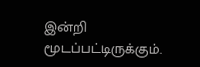இன்றி மூடப்பட்டிருக்கும்.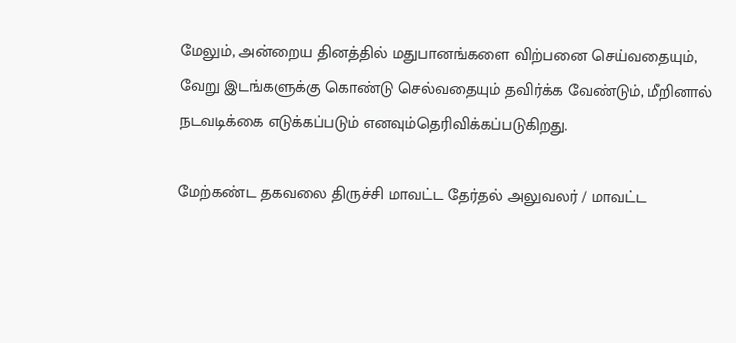மேலும், அன்றைய தினத்தில் மதுபானங்களை விற்பனை செய்வதையும், வேறு இடங்களுக்கு கொண்டு செல்வதையும் தவிர்க்க வேண்டும், மீறினால் நடவடிக்கை எடுக்கப்படும் எனவும்தெரிவிக்கப்படுகிறது.

மேற்கண்ட தகவலை திருச்சி மாவட்ட தேர்தல் அலுவலர் / மாவட்ட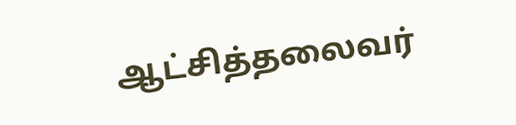ஆட்சித்தலைவர்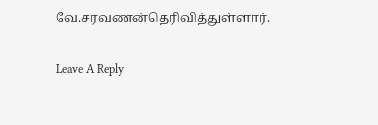வே.சரவணன்தெரிவித்துள்ளார்.

Leave A Reply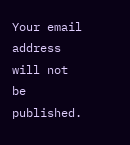Your email address will not be published.